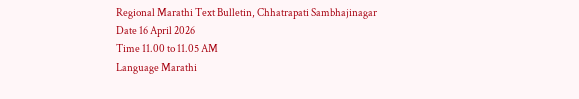Regional Marathi Text Bulletin, Chhatrapati Sambhajinagar
Date 16 April 2026
Time 11.00 to 11.05 AM
Language Marathi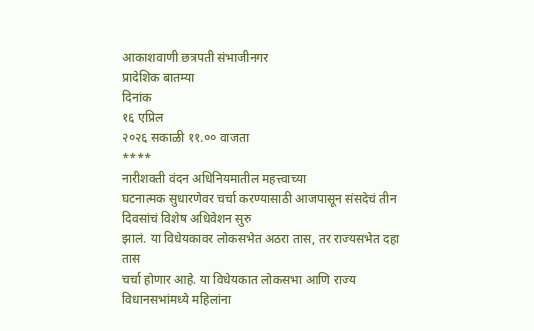आकाशवाणी छत्रपती संभाजीनगर
प्रादेशिक बातम्या
दिनांक
१६ एप्रिल
२०२६ सकाळी ११.०० वाजता
****
नारीशक्ती वंदन अधिनियमातील महत्त्वाच्या
घटनात्मक सुधारणेवर चर्चा करण्यासाठी आजपासून संसदेचं तीन दिवसांचं विशेष अधिवेशन सुरु
झालं. या विधेयकावर लोकसभेत अठरा तास, तर राज्यसभेत दहा तास
चर्चा होणार आहे. या विधेयकात लोकसभा आणि राज्य विधानसभांमध्ये महिलांना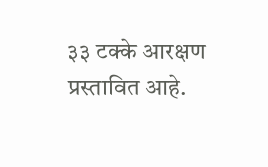३३ टक्के आरक्षण
प्रस्तावित आहे.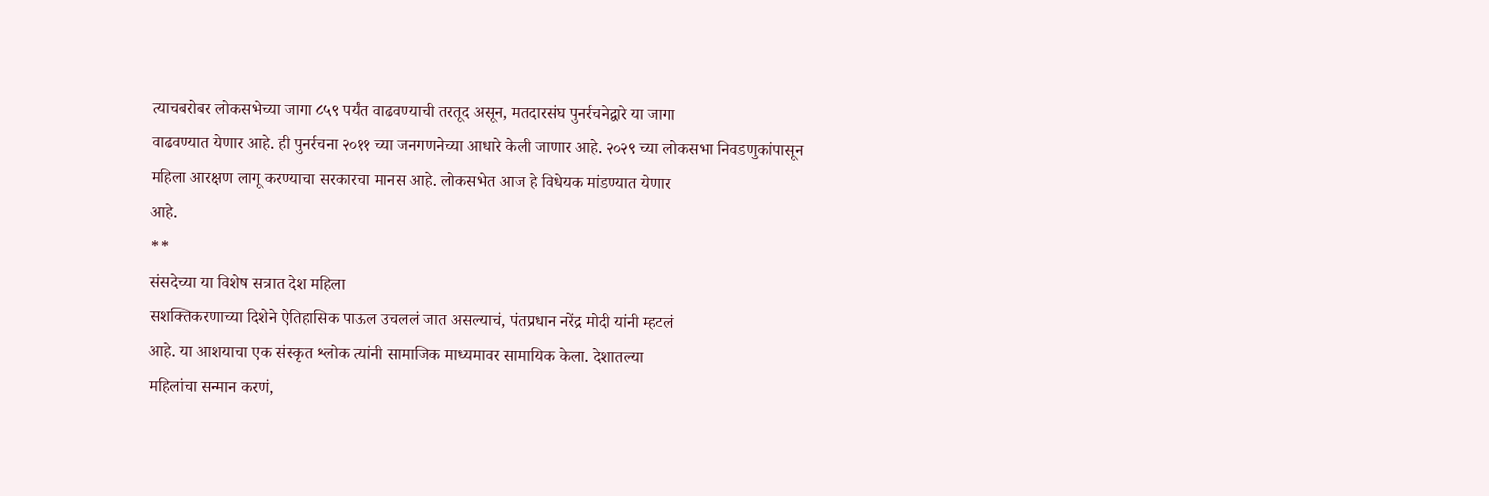त्याचबरोबर लोकसभेच्या जागा ८५९ पर्यंत वाढवण्याची तरतूद असून, मतदारसंघ पुनर्रचनेद्वारे या जागा
वाढवण्यात येणार आहे. ही पुनर्रचना २०११ च्या जनगणनेच्या आधारे केली जाणार आहे. २०२९ च्या लोकसभा निवडणुकांपासून
महिला आरक्षण लागू करण्याचा सरकारचा मानस आहे. लोकसभेत आज हे विधेयक मांडण्यात येणार
आहे.
**
संसदेच्या या विशेष सत्रात देश महिला
सशक्तिकरणाच्या दिशेने ऐतिहासिक पाऊल उचललं जात असल्याचं, पंतप्रधान नरेंद्र मोदी यांनी म्हटलं
आहे. या आशयाचा एक संस्कृत श्लोक त्यांनी सामाजिक माध्यमावर सामायिक केला. देशातल्या
महिलांचा सन्मान करणं,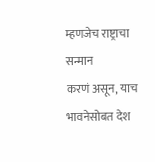म्हणजेच राष्ट्राचा सन्मान
करणं असून, याच भावनेसोबत देश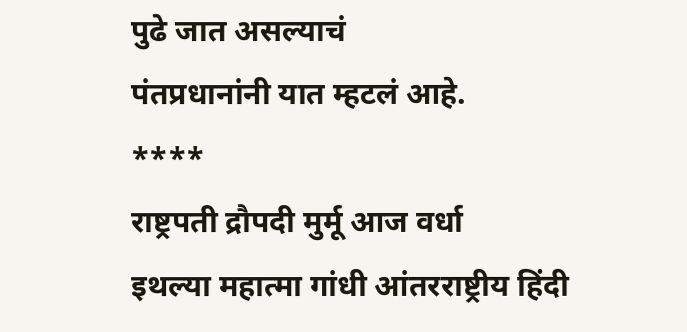पुढे जात असल्याचं
पंतप्रधानांनी यात म्हटलं आहे.
****
राष्ट्रपती द्रौपदी मुर्मू आज वर्धा
इथल्या महात्मा गांधी आंतरराष्ट्रीय हिंदी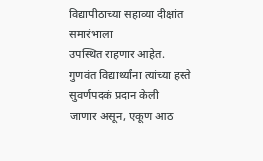विद्यापीठाच्या सहाव्या दीक्षांत समारंभाला
उपस्थित राहणार आहेत. गुणवंत विद्यार्थ्यांना त्यांच्या हस्ते सुवर्णपदकं प्रदान केली
जाणार असून, एकूण आठ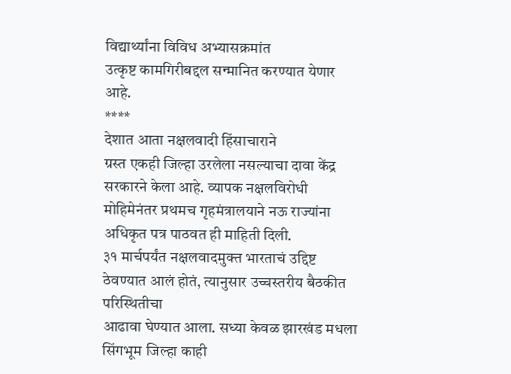विद्यार्थ्यांना विविध अभ्यासक्रमांत
उत्कृष्ट कामगिरीबद्दल सन्मानित करण्यात येणार आहे.
****
देशात आता नक्षलवादी हिंसाचाराने
ग्रस्त एकही जिल्हा उरलेला नसल्याचा दावा केंद्र सरकारने केला आहे. व्यापक नक्षलविरोधी
मोहिमेनंतर प्रथमच गृहमंत्रालयाने नऊ राज्यांना अधिकृत पत्र पाठवत ही माहिती दिली.
३१ मार्चपर्यंत नक्षलवादमुक्त भारताचं उद्दिष्ट ठेवण्यात आलं होतं, त्यानुसार उच्चस्तरीय बैठकीत परिस्थितीचा
आढावा घेण्यात आला. सध्या केवळ झारखंड मधला सिंगभूम जिल्हा काही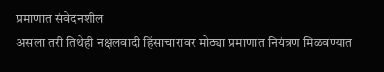प्रमाणात संवेदनशील
असला तरी तिथेही नक्षलवादी हिंसाचारावर मोठ्या प्रमाणात नियंत्रण मिळवण्यात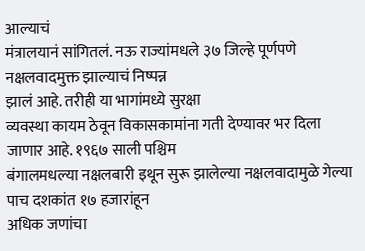आल्याचं
मंत्रालयानं सांगितलं. नऊ राज्यांमधले ३७ जिल्हे पूर्णपणे नक्षलवादमुक्त झाल्याचं निष्पन्न
झालं आहे. तरीही या भागांमध्ये सुरक्षा
व्यवस्था कायम ठेवून विकासकामांना गती देण्यावर भर दिला जाणार आहे. १९६७ साली पश्चिम
बंगालमधल्या नक्षलबारी इथून सुरू झालेल्या नक्षलवादामुळे गेल्या पाच दशकांत १७ हजारांहून
अधिक जणांचा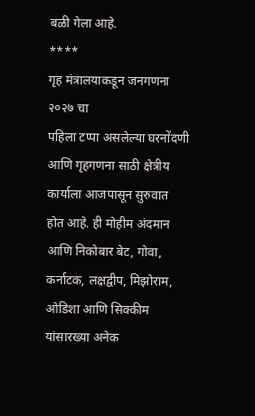बळी गेला आहे.
****
गृह मंत्रालयाकडून जनगणना २०२७ चा
पहिला टप्पा असलेल्या घरनोंदणी आणि गृहगणना साठी क्षेत्रीय कार्याला आजपासून सुरुवात
होत आहे. ही मोहीम अंदमान आणि निकोबार बेट, गोवा, कर्नाटक, लक्षद्वीप, मिझोराम, ओडिशा आणि सिक्कीम यांसारख्या अनेक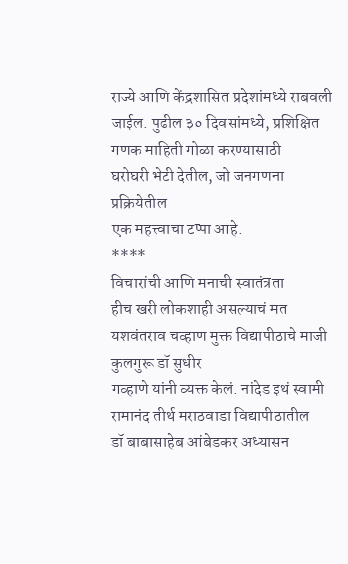राज्ये आणि केंद्रशासित प्रदेशांमध्ये राबवली जाईल. पुढील ३० दिवसांमध्ये, प्रशिक्षित गणक माहिती गोळा करण्यासाठी
घरोघरी भेटी देतील, जो जनगणना प्रक्रियेतील
एक महत्त्वाचा टप्पा आहे.
****
विचारांची आणि मनाची स्वातंत्रता
हीच खरी लोकशाही असल्याचं मत यशवंतराव चव्हाण मुक्त विद्यापीठाचे माजी कुलगुरू डॉ सुधीर
गव्हाणे यांनी व्यक्त केलं. नांदेड इथं स्वामी रामानंद तीर्थ मराठवाडा विद्यापीठातील
डॉ बाबासाहेब आंबेडकर अध्यासन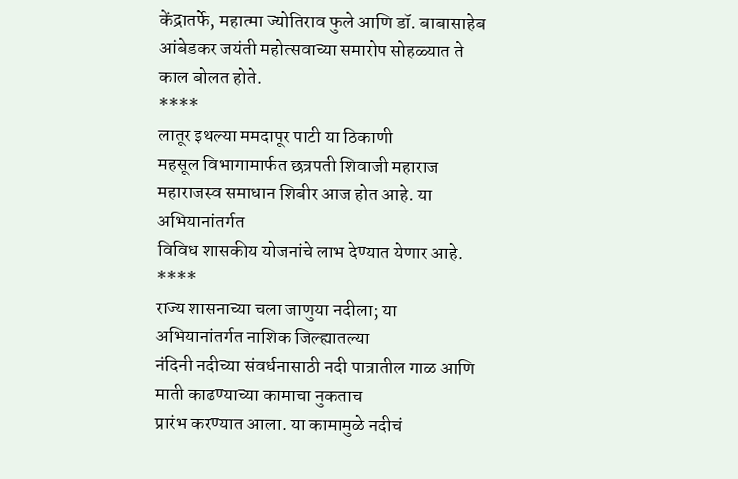केंद्रातर्फे, महात्मा ज्योतिराव फुले आणि डॉ. बाबासाहेब
आंबेडकर जयंती महोत्सवाच्या समारोप सोहळ्यात ते काल बोलत होते.
****
लातूर इथल्या ममदापूर पाटी या ठिकाणी
महसूल विभागामार्फत छत्रपती शिवाजी महाराज महाराजस्व समाधान शिबीर आज होत आहे. या अभियानांतर्गत
विविध शासकीय योजनांचे लाभ देण्यात येणार आहे.
****
राज्य शासनाच्या चला जाणुया नदीला; या अभियानांतर्गत नाशिक जिल्ह्यातल्या
नंदिनी नदीच्या संवर्धनासाठी नदी पात्रातील गाळ आणि माती काढण्याच्या कामाचा नुकताच
प्रारंभ करण्यात आला. या कामामुळे नदीचं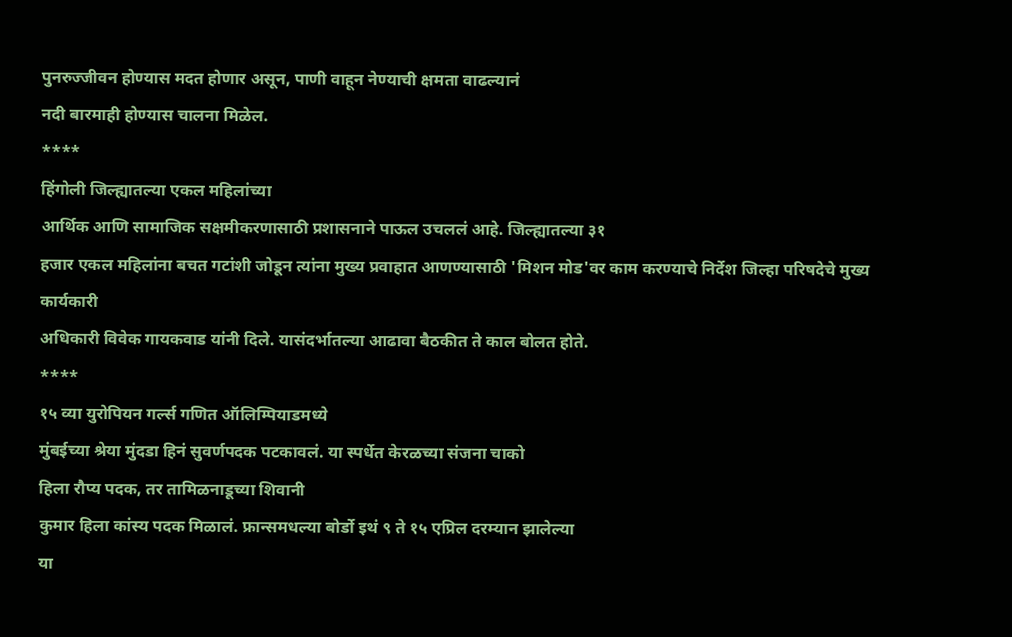पुनरुज्जीवन होण्यास मदत होणार असून, पाणी वाहून नेण्याची क्षमता वाढल्यानं
नदी बारमाही होण्यास चालना मिळेल.
****
हिंगोली जिल्ह्यातल्या एकल महिलांच्या
आर्थिक आणि सामाजिक सक्षमीकरणासाठी प्रशासनाने पाऊल उचललं आहे. जिल्ह्यातल्या ३१
हजार एकल महिलांना बचत गटांशी जोडून त्यांना मुख्य प्रवाहात आणण्यासाठी 'मिशन मोड'वर काम करण्याचे निर्देश जिल्हा परिषदेचे मुख्य कार्यकारी
अधिकारी विवेक गायकवाड यांनी दिले. यासंदर्भातल्या आढावा बैठकीत ते काल बोलत होते.
****
१५ व्या युरोपियन गर्ल्स गणित ऑलिम्पियाडमध्ये
मुंबईच्या श्रेया मुंदडा हिनं सुवर्णपदक पटकावलं. या स्पर्धेत केरळच्या संजना चाको
हिला रौप्य पदक, तर तामिळनाडूच्या शिवानी
कुमार हिला कांस्य पदक मिळालं. फ्रान्समधल्या बोर्डो इथं ९ ते १५ एप्रिल दरम्यान झालेल्या
या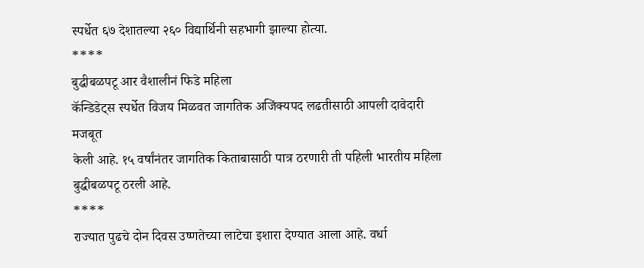स्पर्धेत ६७ देशातल्या २६० विद्यार्थिनी सहभागी झाल्या होत्या.
****
बुद्धीबळपटू आर वैशालीनं फिडे महिला
कॅन्डिडेट्स स्पर्धेत विजय मिळवत जागतिक अजिंक्यपद लढतीसाठी आपली दावेदारी मजबूत
केली आहे. १५ वर्षांनंतर जागतिक किताबासाठी पात्र ठरणारी ती पहिली भारतीय महिला
बुद्धीबळपटू ठरली आहे.
****
राज्यात पुढचे दोन दिवस उष्णतेच्या लाटेचा इशारा देण्यात आला आहे. वर्धा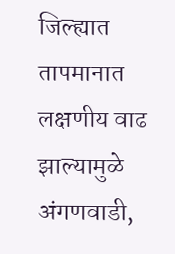जिल्ह्यात
तापमानात लक्षणीय वाढ झाल्यामुळे अंगणवाडी,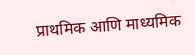प्राथमिक आणि माध्यमिक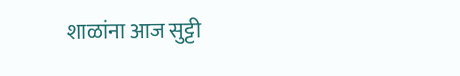शाळांना आज सुट्टी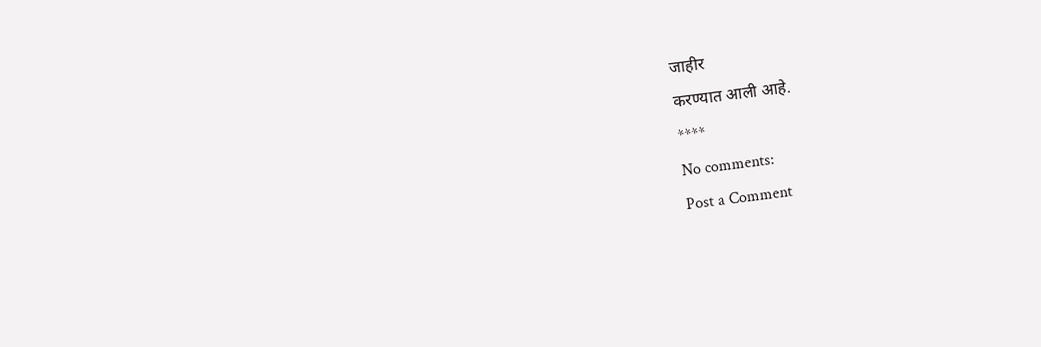जाहीर
करण्यात आली आहे.
****
No comments:
Post a Comment